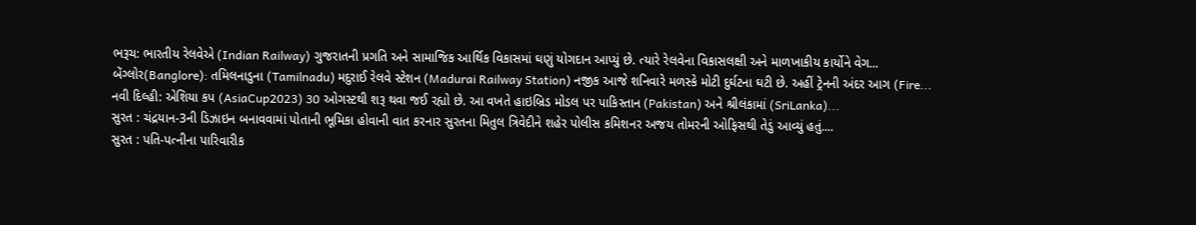ભરૂચ: ભારતીય રેલવેએ (Indian Railway) ગુજરાતની પ્રગતિ અને સામાજિક આર્થિક વિકાસમાં ઘણું યોગદાન આપ્યું છે. ત્યારે રેલવેના વિકાસલક્ષી અને માળખાકીય કાર્યોને વેગ...
બેંગ્લોર(Banglore): તમિલનાડુના (Tamilnadu) મદુરાઈ રેલવે સ્ટેશન (Madurai Railway Station) નજીક આજે શનિવારે મળસ્કે મોટી દુર્ઘટના ઘટી છે. અહીં ટ્રેનની અંદર આગ (Fire...
નવી દિલ્હી: એશિયા કપ (AsiaCup2023) 30 ઓગસ્ટથી શરૂ થવા જઈ રહ્યો છે. આ વખતે હાઇબ્રિડ મોડલ પર પાકિસ્તાન (Pakistan) અને શ્રીલંકામાં (SriLanka)...
સુરત : ચંદ્રયાન-3ની ડિઝાઇન બનાવવામાં પોતાની ભૂમિકા હોવાની વાત કરનાર સુરતના મિતુલ ત્રિવેદીને શહેર પોલીસ કમિશનર અજય તોમરની ઓફિસથી તેડું આવ્યું હતું....
સુરત : પતિ-પત્નીના પારિવારીક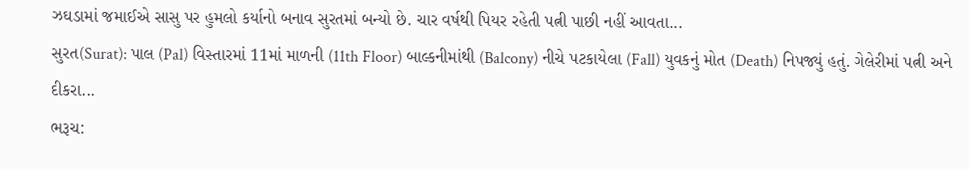ઝઘડામાં જમાઈએ સાસુ પર હુમલો કર્યાનો બનાવ સુરતમાં બન્યો છે. ચાર વર્ષથી પિયર રહેતી પત્ની પાછી નહીં આવતા...
સુરત(Surat): પાલ (Pal) વિસ્તારમાં 11માં માળની (11th Floor) બાલ્કનીમાંથી (Balcony) નીચે પટકાયેલા (Fall) યુવકનું મોત (Death) નિપજ્યું હતું. ગેલેરીમાં પત્ની અને દીકરા...
ભરૂચ: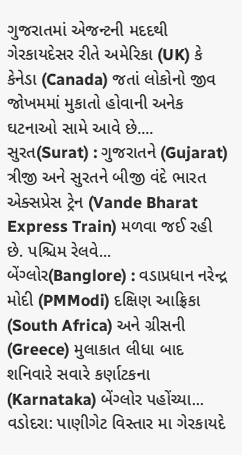ગુજરાતમાં એજન્ટની મદદથી ગેરકાયદેસર રીતે અમેરિકા (UK) કે કેનેડા (Canada) જતાં લોકોનો જીવ જોખમમાં મુકાતો હોવાની અનેક ઘટનાઓ સામે આવે છે....
સુરત(Surat) : ગુજરાતને (Gujarat) ત્રીજી અને સુરતને બીજી વંદે ભારત એક્સપ્રેસ ટ્રેન (Vande Bharat Express Train) મળવા જઈ રહી છે. પશ્ચિમ રેલવે...
બેંગ્લોર(Banglore) : વડાપ્રધાન નરેન્દ્ર મોદી (PMModi) દક્ષિણ આફ્રિકા (South Africa) અને ગ્રીસની (Greece) મુલાકાત લીધા બાદ શનિવારે સવારે કર્ણાટકના (Karnataka) બેંગ્લોર પહોંચ્યા...
વડોદરા: પાણીગેટ વિસ્તાર મા ગેરકાયદે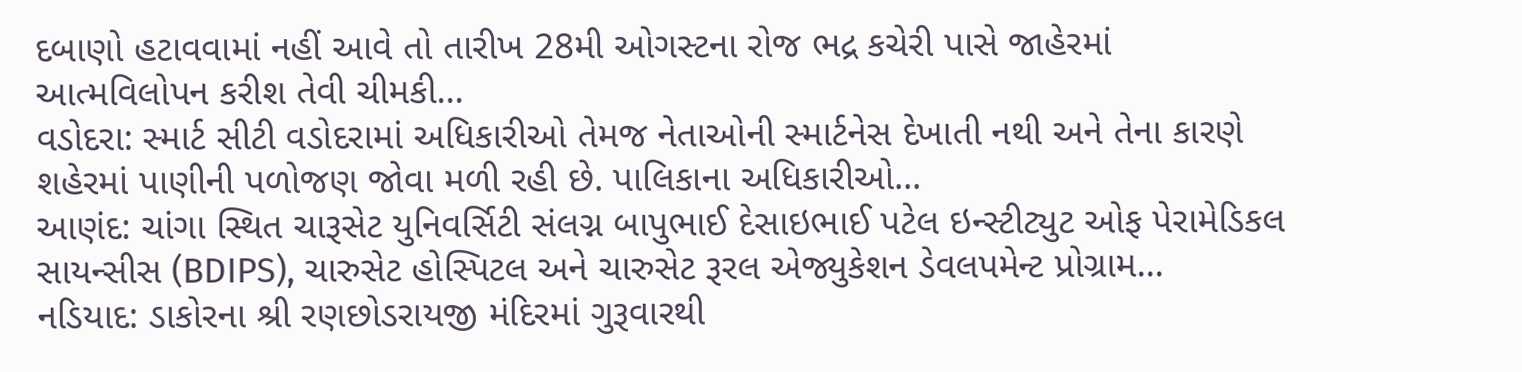દબાણો હટાવવામાં નહીં આવે તો તારીખ 28મી ઓગસ્ટના રોજ ભદ્ર કચેરી પાસે જાહેરમાં આત્મવિલોપન કરીશ તેવી ચીમકી...
વડોદરા: સ્માર્ટ સીટી વડોદરામાં અધિકારીઓ તેમજ નેતાઓની સ્માર્ટનેસ દેખાતી નથી અને તેના કારણે શહેરમાં પાણીની પળોજણ જોવા મળી રહી છે. પાલિકાના અધિકારીઓ...
આણંદ: ચાંગા સ્થિત ચારૂસેટ યુનિવર્સિટી સંલગ્ન બાપુભાઈ દેસાઇભાઈ પટેલ ઇન્સ્ટીટ્યુટ ઓફ પેરામેડિકલ સાયન્સીસ (BDIPS), ચારુસેટ હોસ્પિટલ અને ચારુસેટ રૂરલ એજ્યુકેશન ડેવલપમેન્ટ પ્રોગ્રામ...
નડિયાદ: ડાકોરના શ્રી રણછોડરાયજી મંદિરમાં ગુરૂવારથી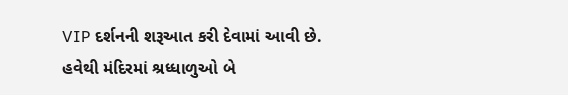VIP દર્શનની શરૂઆત કરી દેવામાં આવી છે. હવેથી મંદિરમાં શ્રધ્ધાળુઓ બે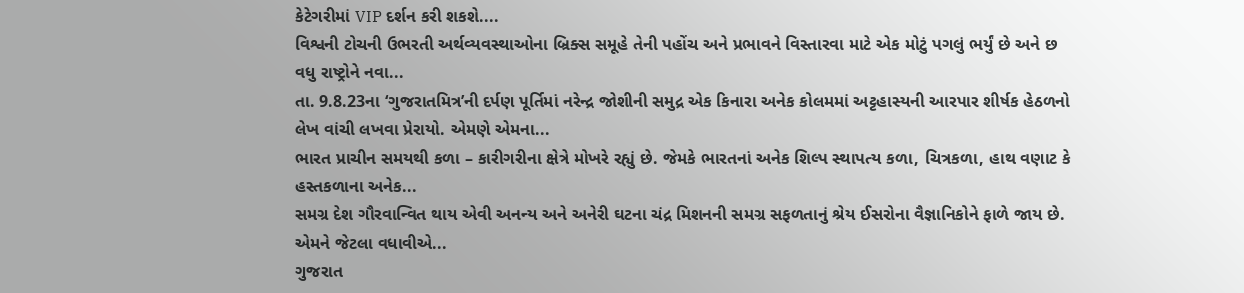કેટેગરીમાં VIP દર્શન કરી શકશે....
વિશ્વની ટોચની ઉભરતી અર્થવ્યવસ્થાઓના બ્રિક્સ સમૂહે તેની પહોંચ અને પ્રભાવને વિસ્તારવા માટે એક મોટું પગલું ભર્યું છે અને છ વધુ રાષ્ટ્રોને નવા...
તા. 9.8.23ના ‘ગુજરાતમિત્ર’ની દર્પણ પૂર્તિમાં નરેન્દ્ર જોશીની સમુદ્ર એક કિનારા અનેક કોલમમાં અટ્ટહાસ્યની આરપાર શીર્ષક હેઠળનો લેખ વાંચી લખવા પ્રેરાયો. એમણે એમના...
ભારત પ્રાચીન સમયથી કળા – કારીગરીના ક્ષેત્રે મોખરે રહ્યું છે. જેમકે ભારતનાં અનેક શિલ્પ સ્થાપત્ય કળા, ચિત્રકળા, હાથ વણાટ કે હસ્તકળાના અનેક...
સમગ્ર દેશ ગૌરવાન્વિત થાય એવી અનન્ય અને અનેરી ઘટના ચંદ્ર મિશનની સમગ્ર સફળતાનું શ્રેય ઈસરોના વૈજ્ઞાનિકોને ફાળે જાય છે. એમને જેટલા વધાવીએ...
ગુજરાત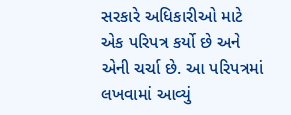સરકારે અધિકારીઓ માટે એક પરિપત્ર કર્યો છે અને એની ચર્ચા છે. આ પરિપત્રમાં લખવામાં આવ્યું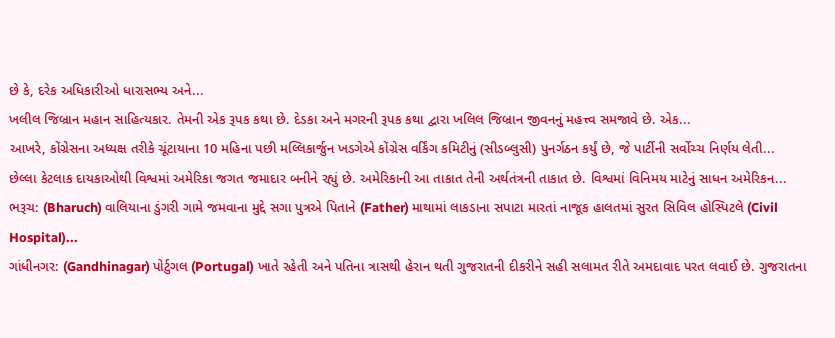છે કે, દરેક અધિકારીઓ ધારાસભ્ય અને...
ખલીલ જિબ્રાન મહાન સાહિત્યકાર. તેમની એક રૂપક કથા છે. દેડકા અને મગરની રૂપક કથા દ્વારા ખલિલ જિબ્રાન જીવનનું મહત્ત્વ સમજાવે છે. એક...
આખરે, કોંગ્રેસના અધ્યક્ષ તરીકે ચૂંટાયાના 10 મહિના પછી મલ્લિકાર્જુન ખડગેએ કોંગ્રેસ વર્કિંગ કમિટીનું (સીડબ્લુસી) પુનર્ગઠન કર્યું છે, જે પાર્ટીની સર્વોચ્ચ નિર્ણય લેતી...
છેલ્લા કેટલાક દાયકાઓથી વિશ્વમાં અમેરિકા જગત જમાદાર બનીને રહ્યું છે. અમેરિકાની આ તાકાત તેની અર્થતંત્રની તાકાત છે. વિશ્વમાં વિનિમય માટેનું સાધન અમેરિકન...
ભરૂચ: (Bharuch) વાલિયાના ડુંગરી ગામે જમવાના મુદ્દે સગા પુત્રએ પિતાને (Father) માથામાં લાકડાના સપાટા મારતાં નાજૂક હાલતમાં સુરત સિવિલ હોસ્પિટલે (Civil Hospital)...
ગાંધીનગર: (Gandhinagar) પોર્ટુગલ (Portugal) ખાતે રહેતી અને પતિના ત્રાસથી હેરાન થતી ગુજરાતની દીકરીને સહી સલામત રીતે અમદાવાદ પરત લવાઈ છે. ગુજરાતના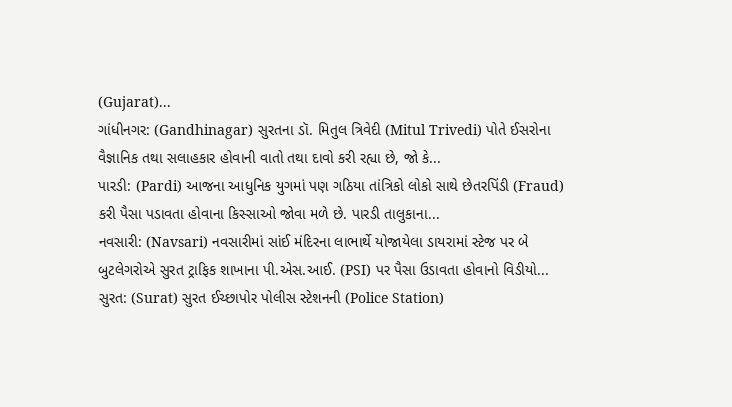(Gujarat)...
ગાંધીનગર: (Gandhinagar) સુરતના ડૉ. મિતુલ ત્રિવેદી (Mitul Trivedi) પોતે ઈસરોના વૈજ્ઞાનિક તથા સલાહકાર હોવાની વાતો તથા દાવો કરી રહ્યા છે, જો કે...
પારડી: (Pardi) આજના આધુનિક યુગમાં પણ ગઠિયા તાંત્રિકો લોકો સાથે છેતરપિંડી (Fraud) કરી પૈસા પડાવતા હોવાના કિસ્સાઓ જોવા મળે છે. પારડી તાલુકાના...
નવસારી: (Navsari) નવસારીમાં સાંઈ મંદિરના લાભાર્થે યોજાયેલા ડાયરામાં સ્ટેજ પર બે બુટલેગરોએ સુરત ટ્રાફિક શાખાના પી.એસ.આઈ. (PSI) પર પૈસા ઉડાવતા હોવાનો વિડીયો...
સુરત: (Surat) સુરત ઈચ્છાપોર પોલીસ સ્ટેશનની (Police Station)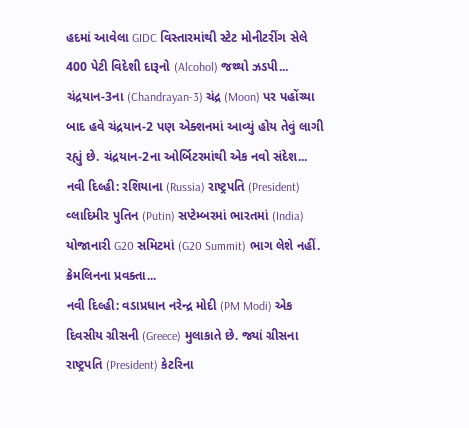હદમાં આવેલા GIDC વિસ્તારમાંથી સ્ટેટ મોનીટરીંગ સેલે 400 પેટી વિદેશી દારૂનો (Alcohol) જથ્થો ઝડપી...
ચંદ્રયાન-3ના (Chandrayan-3) ચંદ્ર (Moon) પર પહોંચ્યા બાદ હવે ચંદ્રયાન-2 પણ એક્શનમાં આવ્યું હોય તેવું લાગી રહ્યું છે. ચંદ્રયાન-2ના ઓર્બિટરમાંથી એક નવો સંદેશ...
નવી દિલ્હી: રશિયાના (Russia) રાષ્ટ્રપતિ (President) વ્લાદિમીર પુતિન (Putin) સપ્ટેમ્બરમાં ભારતમાં (India) યોજાનારી G20 સમિટમાં (G20 Summit) ભાગ લેશે નહીં. ક્રેમલિનના પ્રવક્તા...
નવી દિલ્હી: વડાપ્રધાન નરેન્દ્ર મોદી (PM Modi) એક દિવસીય ગ્રીસની (Greece) મુલાકાતે છે. જ્યાં ગ્રીસના રાષ્ટ્રપતિ (President) કેટરિના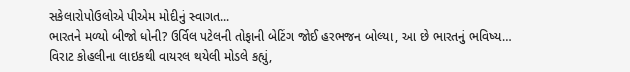સકેલારોપોઉલોએ પીએમ મોદીનું સ્વાગત...
ભારતને મળ્યો બીજો ધોની? ઉર્વિલ પટેલની તોફાની બેટિંગ જોઈ હરભજન બોલ્યા, આ છે ભારતનું ભવિષ્ય…
વિરાટ કોહલીના લાઇકથી વાયરલ થયેલી મોડલે કહ્યું,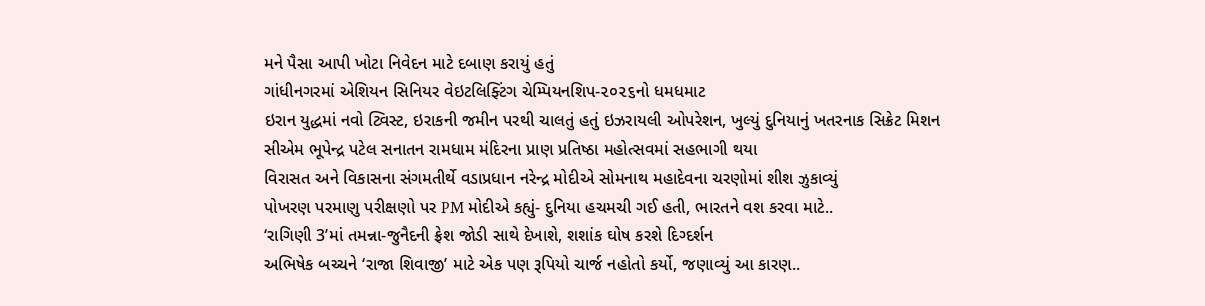મને પૈસા આપી ખોટા નિવેદન માટે દબાણ કરાયું હતું
ગાંધીનગરમાં એશિયન સિનિયર વેઇટલિફ્ટિંગ ચેમ્પિયનશિપ-૨૦૨૬નો ધમધમાટ
ઇરાન યુદ્ધમાં નવો ટ્વિસ્ટ, ઇરાકની જમીન પરથી ચાલતું હતું ઇઝરાયલી ઓપરેશન, ખુલ્યું દુનિયાનું ખતરનાક સિક્રેટ મિશન
સીએમ ભૂપેન્દ્ર પટેલ સનાતન રામધામ મંદિરના પ્રાણ પ્રતિષ્ઠા મહોત્સવમાં સહભાગી થયા
વિરાસત અને વિકાસના સંગમતીર્થે વડાપ્રધાન નરેન્દ્ર મોદીએ સોમનાથ મહાદેવના ચરણોમાં શીશ ઝુકાવ્યું
પોખરણ પરમાણુ પરીક્ષણો પર PM મોદીએ કહ્યું- દુનિયા હચમચી ગઈ હતી, ભારતને વશ કરવા માટે..
‘રાગિણી 3’માં તમન્ના-જુનૈદની ફ્રેશ જોડી સાથે દેખાશે, શશાંક ઘોષ કરશે દિગ્દર્શન
અભિષેક બચ્ચને ‘રાજા શિવાજી’ માટે એક પણ રૂપિયો ચાર્જ નહોતો કર્યો, જણાવ્યું આ કારણ..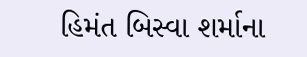હિમંત બિસ્વા શર્માના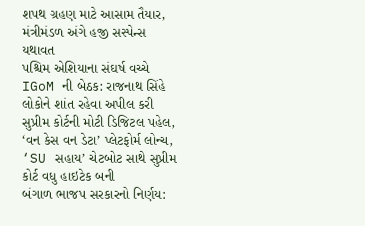શપથ ગ્રહણ માટે આસામ તૈયાર, મંત્રીમંડળ અંગે હજી સસ્પેન્સ યથાવત
પશ્ચિમ એશિયાના સંઘર્ષ વચ્ચે IGoM ની બેઠક: રાજનાથ સિંહે લોકોને શાંત રહેવા અપીલ કરી
સુપ્રીમ કોર્ટની મોટી ડિજિટલ પહેલ, ‘વન કેસ વન ડેટા’ પ્લેટફોર્મ લોન્ચ, ‘SU સહાય’ ચેટબોટ સાથે સુપ્રીમ કોર્ટ વધુ હાઇટેક બની
બંગાળ ભાજપ સરકારનો નિર્ણય: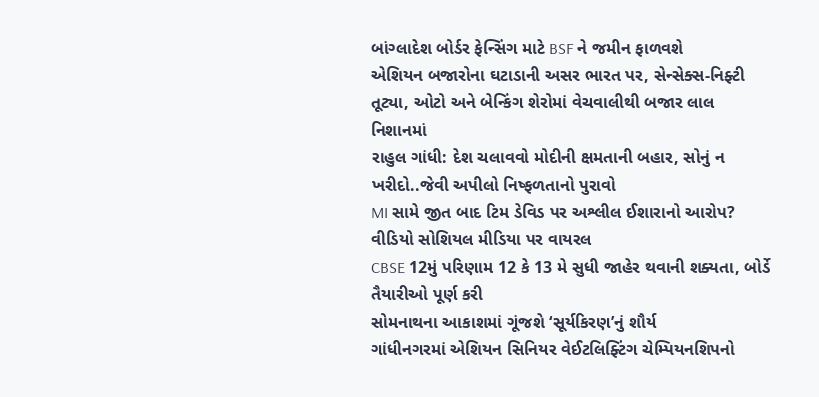બાંગ્લાદેશ બોર્ડર ફેન્સિંગ માટે BSF ને જમીન ફાળવશે
એશિયન બજારોના ઘટાડાની અસર ભારત પર, સેન્સેક્સ-નિફ્ટી તૂટ્યા, ઓટો અને બેન્કિંગ શેરોમાં વેચવાલીથી બજાર લાલ નિશાનમાં
રાહુલ ગાંધી: દેશ ચલાવવો મોદીની ક્ષમતાની બહાર, સોનું ન ખરીદો..જેવી અપીલો નિષ્ફળતાનો પુરાવો
MI સામે જીત બાદ ટિમ ડેવિડ પર અશ્લીલ ઈશારાનો આરોપ? વીડિયો સોશિયલ મીડિયા પર વાયરલ
CBSE 12મું પરિણામ 12 કે 13 મે સુધી જાહેર થવાની શક્યતા, બોર્ડે તૈયારીઓ પૂર્ણ કરી
સોમનાથના આકાશમાં ગૂંજશે ‘સૂર્યકિરણ’નું શૌર્ય
ગાંધીનગરમાં એશિયન સિનિયર વેઈટલિફ્ટિંગ ચેમ્પિયનશિપનો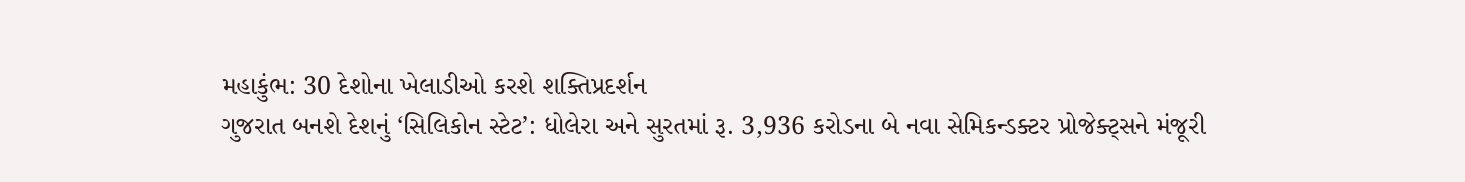મહાકુંભ: 30 દેશોના ખેલાડીઓ કરશે શક્તિપ્રદર્શન
ગુજરાત બનશે દેશનું ‘સિલિકોન સ્ટેટ’: ધોલેરા અને સુરતમાં રૂ. 3,936 કરોડના બે નવા સેમિકન્ડક્ટર પ્રોજેક્ટ્સને મંજૂરી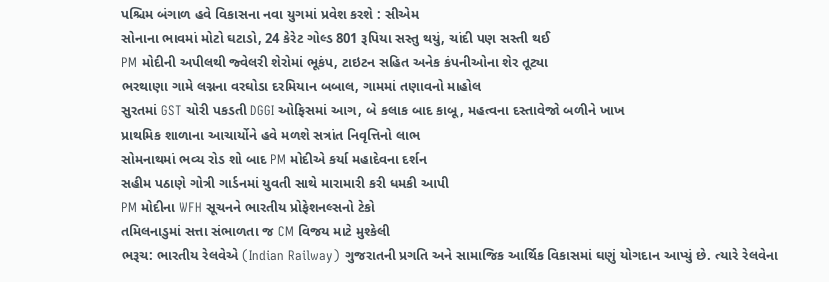પશ્ચિમ બંગાળ હવે વિકાસના નવા યુગમાં પ્રવેશ કરશે : સીએમ
સોનાના ભાવમાં મોટો ઘટાડો, 24 કેરેટ ગોલ્ડ 801 રૂપિયા સસ્તુ થયું, ચાંદી પણ સસ્તી થઈ
PM મોદીની અપીલથી જ્વેલરી શેરોમાં ભૂકંપ, ટાઇટન સહિત અનેક કંપનીઓના શેર તૂટ્યા
ભરથાણા ગામે લગ્નના વરઘોડા દરમિયાન બબાલ, ગામમાં તણાવનો માહોલ
સુરતમાં GST ચોરી પકડતી DGGI ઓફિસમાં આગ, બે કલાક બાદ કાબૂ, મહત્વના દસ્તાવેજો બળીને ખાખ
પ્રાથમિક શાળાના આચાર્યોને હવે મળશે સત્રાંત નિવૃત્તિનો લાભ
સોમનાથમાં ભવ્ય રોડ શો બાદ PM મોદીએ કર્યા મહાદેવના દર્શન
સહીમ પઠાણે ગોત્રી ગાર્ડનમાં યુવતી સાથે મારામારી કરી ધમકી આપી
PM મોદીના WFH સૂચનને ભારતીય પ્રોફેશનલ્સનો ટેકો
તમિલનાડુમાં સત્તા સંભાળતા જ CM વિજય માટે મુશ્કેલી
ભરૂચ: ભારતીય રેલવેએ (Indian Railway) ગુજરાતની પ્રગતિ અને સામાજિક આર્થિક વિકાસમાં ઘણું યોગદાન આપ્યું છે. ત્યારે રેલવેના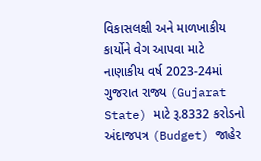વિકાસલક્ષી અને માળખાકીય કાર્યોને વેગ આપવા માટે નાણાકીય વર્ષ 2023-24માં ગુજરાત રાજ્ય (Gujarat State) માટે રૂ.8332 કરોડનો અંદાજપત્ર (Budget) જાહેર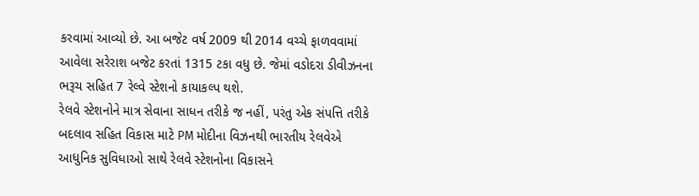કરવામાં આવ્યો છે. આ બજેટ વર્ષ 2009 થી 2014 વચ્ચે ફાળવવામાં આવેલા સરેરાશ બજેટ કરતાં 1315 ટકા વધુ છે. જેમાં વડોદરા ડીવીઝનના ભરૂચ સહિત 7 રેલ્વે સ્ટેશનો કાયાકલ્પ થશે.
રેલવે સ્ટેશનોને માત્ર સેવાના સાધન તરીકે જ નહીં, પરંતુ એક સંપત્તિ તરીકે બદલાવ સહિત વિકાસ માટે PM મોદીના વિઝનથી ભારતીય રેલવેએ આધુનિક સુવિધાઓ સાથે રેલવે સ્ટેશનોના વિકાસને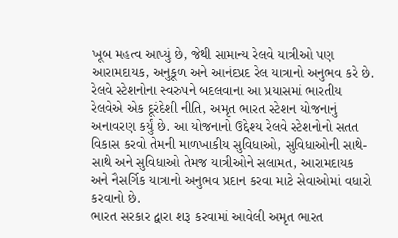ખૂબ મહત્વ આપ્યું છે, જેથી સામાન્ય રેલવે યાત્રીઓ પણ આરામદાયક, અનુકૂળ અને આનંદપ્રદ રેલ યાત્રાનો અનુભવ કરે છે.
રેલવે સ્ટેશનોના સ્વરુપને બદલવાના આ પ્રયાસમાં ભારતીય રેલવેએ એક દૂરંદેશી નીતિ, અમૃત ભારત સ્ટેશન યોજનાનું અનાવરણ કર્યું છે. આ યોજનાનો ઉદ્દેશ્ય રેલવે સ્ટેશનોનો સતત વિકાસ કરવો તેમની માળખાકીય સુવિધાઓ, સુવિધાઓની સાથે-સાથે અને સુવિધાઓ તેમજ યાત્રીઓને સલામત, આરામદાયક અને નૈસર્ગિક યાત્રાનો અનુભવ પ્રદાન કરવા માટે સેવાઓમાં વધારો કરવાનો છે.
ભારત સરકાર દ્વારા શરૂ કરવામાં આવેલી અમૃત ભારત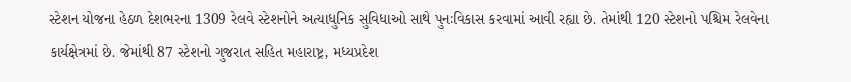સ્ટેશન યોજના હેઠળ દેશભરના 1309 રેલવે સ્ટેશનોને અત્યાધુનિક સુવિધાઓ સાથે પુનઃવિકાસ કરવામાં આવી રહ્યા છે. તેમાંથી 120 સ્ટેશનો પશ્ચિમ રેલવેના કાર્યક્ષેત્રમાં છે. જેમાંથી 87 સ્ટેશનો ગુજરાત સહિત મહારાષ્ટ્ર, મધ્યપ્રદેશ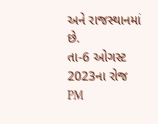અને રાજસ્થાનમાં છે.
તા-6 ઓગસ્ટ 2023ના રોજ PM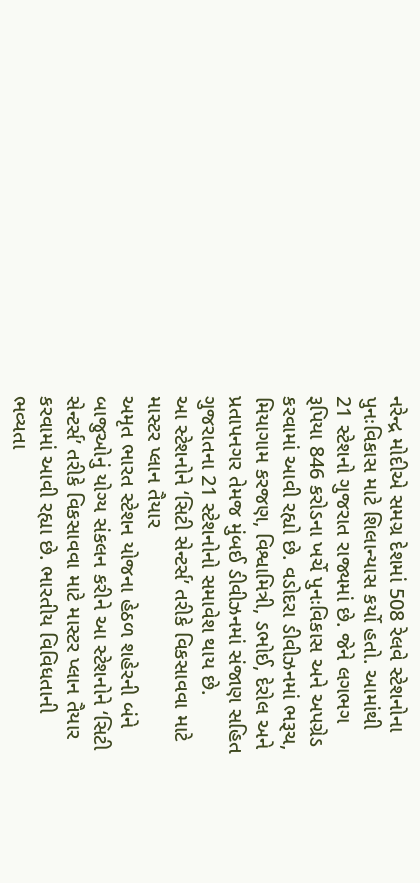નરેન્દ્ર મોદીએ સમગ્ર દેશમાં 508 રેલવે સ્ટેશનોના પુનઃવિકાસ માટે શિલાન્યાસ કર્યો હતો. આમાંથી 21 સ્ટેશનો ગુજરાત રાજ્યમાં છે. જેને લગભગ રૂપિયા 846 કરોડના ખર્ચે પુનઃવિકાસ અને અપગ્રેડ કરવામાં આવી રહ્યો છે. વડોદરા ડીવીઝનમાં ભરૂચ, મિયાગામ કરજણ, વિશ્વામિત્રી, ડભોઈ, દેરોલ અને પ્રતાપનગર તેમજ મુંબઈ ડીવીઝનમાં સંજાણ સહિત ગુજરાતના 21 સ્ટેશનોનો સમાવેશ થાય છે.
આ સ્ટેશનોને ‘સિટી સેન્ટર્સ’ તરીકે વિકસાવવા માટે માસ્ટર પ્લાન તૈયાર
અમૃત ભારત સ્ટેશન યોજના હેઠળ શહેરની બંને બાજુઓનું યોગ્ય સંકલન કરીને આ સ્ટેશનોને ‘સિટી સેન્ટર્સ’ તરીકે વિકસાવવા માટે માસ્ટર પ્લાન તૈયાર કરવામાં આવી રહ્યા છે. ભારતીય વિવિધતાની ભવ્યતા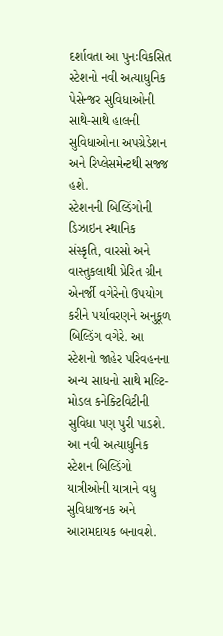દર્શાવતા આ પુનઃવિકસિત સ્ટેશનો નવી અત્યાધુનિક પેસેન્જર સુવિધાઓની સાથે-સાથે હાલની સુવિધાઓના અપગ્રેડેશન અને રિપ્લેસમેન્ટથી સજ્જ હશે.
સ્ટેશનની બિલ્ડિંગોની ડિઝાઇન સ્થાનિક સંસ્કૃતિ, વારસો અને વાસ્તુકલાથી પ્રેરિત ગ્રીન એનર્જી વગેરેનો ઉપયોગ કરીને પર્યાવરણને અનુકૂળ બિલ્ડિંગ વગેરે. આ સ્ટેશનો જાહેર પરિવહનના અન્ય સાધનો સાથે મલ્ટિ-મોડલ કનેક્ટિવિટીની સુવિધા પણ પુરી પાડશે.
આ નવી અત્યાધુનિક સ્ટેશન બિલ્ડિંગો યાત્રીઓની યાત્રાને વધુ સુવિધાજનક અને આરામદાયક બનાવશે.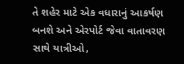તે શહેર માટે એક વધારાનું આકર્ષણ બનશે અને એરપોર્ટ જેવા વાતાવરણ સાથે યાત્રીઓ,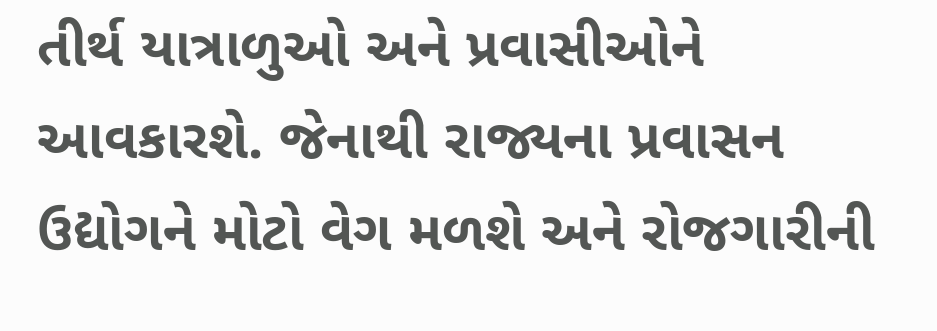તીર્થ યાત્રાળુઓ અને પ્રવાસીઓને આવકારશે. જેનાથી રાજ્યના પ્રવાસન ઉદ્યોગને મોટો વેગ મળશે અને રોજગારીની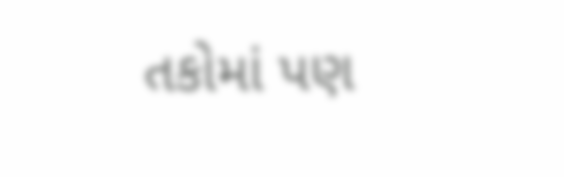તકોમાં પણ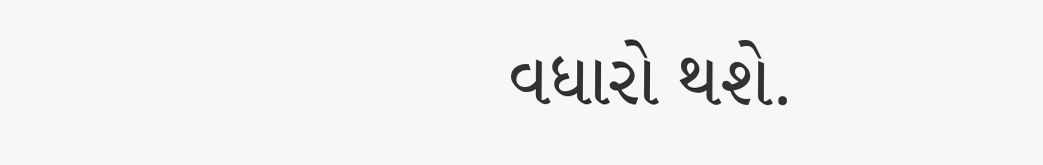વધારો થશે.